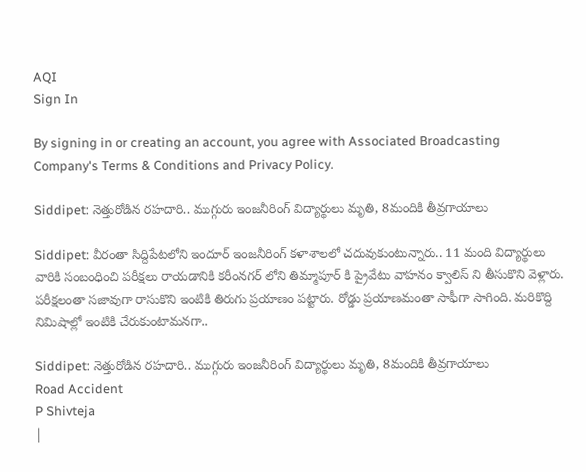AQI
Sign In

By signing in or creating an account, you agree with Associated Broadcasting Company's Terms & Conditions and Privacy Policy.

Siddipet: నెత్తురోడిన రహదారి.. ముగ్గురు ఇంజనీరింగ్‌ విద్యార్థులు మృతి, 8మందికి తీవ్రగాయాలు

Siddipet: వీరంతా సిద్దిపేటలోని ఇందూర్ ఇంజనీరింగ్ కళాశాలలో చదువుకుంటున్నారు.. 11 మంది విద్యార్థులు వారికి సంబంధించి పరీక్షలు రాయడానికి కరీంనగర్ లోని తిమ్మాపూర్ కి ప్రైవేటు వాహనం క్వాలిస్ ని తీసుకొని వెళ్లారు. పరీక్షలంతా సజావుగా రాసుకొని ఇంటికి తిరుగు ప్రయాణం పట్టారు. రోడ్డు ప్రయాణమంతా సాఫీగా సాగింది. మరికొద్ది నిమిషాల్లో ఇంటికి చేరుకుంటామనగా..

Siddipet: నెత్తురోడిన రహదారి.. ముగ్గురు ఇంజనీరింగ్‌ విద్యార్థులు మృతి, 8మందికి తీవ్రగాయాలు
Road Accident
P Shivteja
|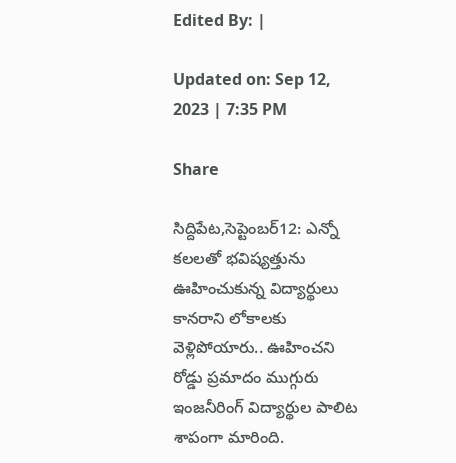Edited By: |

Updated on: Sep 12, 2023 | 7:35 PM

Share

సిద్దిపేట,సెప్టెంబర్12: ఎన్నో కలలతో భవిష్యత్తును ఊహించుకున్న విద్యార్థులు కానరాని లోకాలకు వెళ్లిపోయారు.. ఊహించని రోడ్డు ప్రమాదం ముగ్గురు ఇంజనీరింగ్ విద్యార్థుల పాలిట శాపంగా మారింది.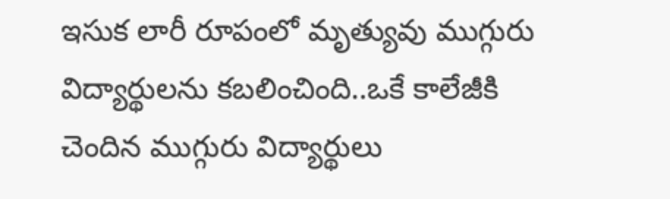ఇసుక లారీ రూపంలో మృత్యువు ముగ్గురు విద్యార్థులను కబలించింది..ఒకే కాలేజీకి చెందిన ముగ్గురు విద్యార్థులు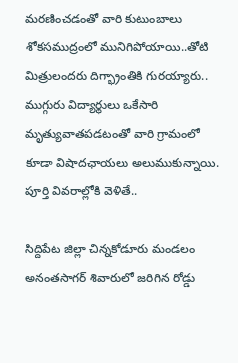మరణించడంతో వారి కుటుంబాలు శోకసముద్రంలో మునిగిపోయాయి..తోటి మిత్రులందరు దిగ్భ్రాంతికి గురయ్యారు.. ముగ్గురు విద్యార్థులు ఒకేసారి మృత్యువాతపడటంతో వారి గ్రామంలో కూడా విషాదఛాయలు అలుముకున్నాయి. పూర్తి వివరాల్లోకి వెళితే..

సిద్దిపేట జిల్లా చిన్నకోడూరు మండలం అనంతసాగర్ శివారులో జరిగిన రోడ్డు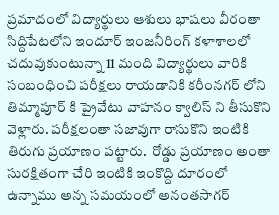ప్రమాదంలో విద్యార్థులు ఆశులు భాషలు వీరంతా సిద్దిపేటలోని ఇందూర్ ఇంజనీరింగ్ కళాశాలలో చదువుకుంటున్నా 11 మంది విద్యార్థులు వారికి సంబంధించి పరీక్షలు రాయడానికి కరీంనగర్ లోని తిమ్మాపూర్ కి ప్రైవేటు వాహనం క్వాలిస్ ని తీసుకొని వెళ్లారు. పరీక్షలంతా సజావుగా రాసుకొని ఇంటికి తిరుగు ప్రయాణం పట్టారు.  రోడ్డు ప్రయాణం అంతా సురక్షితంగా చేరి ఇంటికి ఇంకొద్ది దూరంలో ఉన్నాము అన్న సమయంలో అనంతసాగర్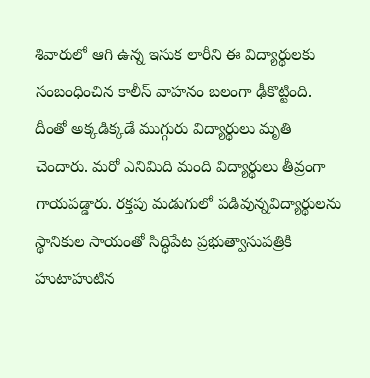శివారులో ఆగి ఉన్న ఇసుక లారీని ఈ విద్యార్థులకు సంబంధించిన కాలీస్ వాహనం బలంగా ఢీకొట్టింది. దీంతో అక్కడిక్కడే ముగ్గురు విద్యార్థులు మృతి చెందారు. మరో ఎనిమిది మంది విద్యార్థులు తీవ్రంగా గాయపడ్డారు. రక్తపు మడుగులో పడివున్నవిద్యార్థులను స్థానికుల సాయంతో సిద్ధిపేట ప్రభుత్వాసుపత్రికి హుటాహుటిన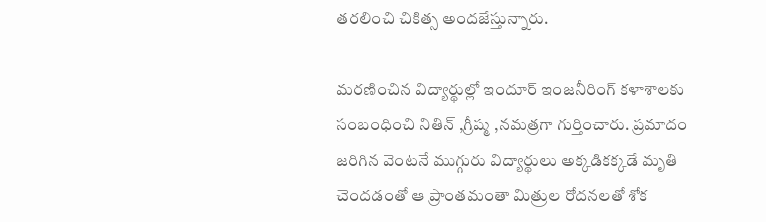తరలించి చికిత్స అందజేస్తున్నారు.

మరణించిన విద్యార్థుల్లో ఇందూర్ ఇంజనీరింగ్ కళాశాలకు సంబంధించి నితిన్ ,గ్రీష్మ ,నమత్రగా గుర్తించారు. ప్రమాదం జరిగిన వెంటనే ముగ్గురు విద్యార్థులు అక్కడికక్కడే మృతి చెందడంతో ఆ ప్రాంతమంతా మిత్రుల రోదనలతో శోక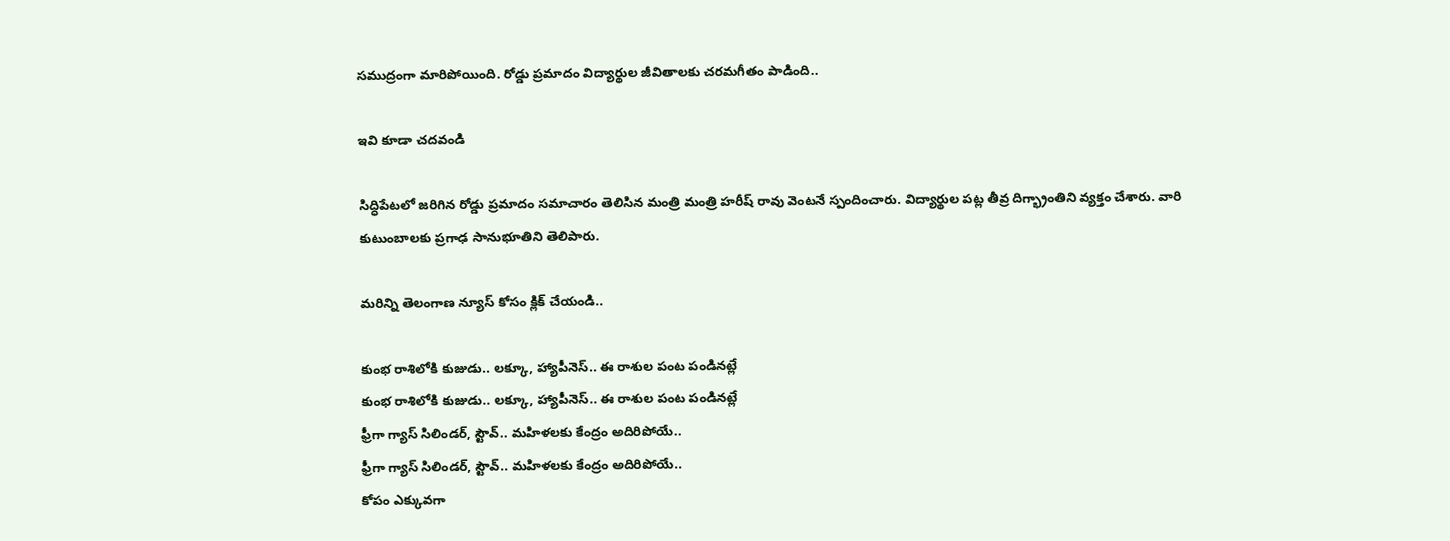సముద్రంగా మారిపోయింది. రోడ్డు ప్రమాదం విద్యార్థుల జీవితాలకు చరమగీతం పాడింది..

ఇవి కూడా చదవండి

సిద్ధిపేటలో జరిగిన రోడ్డు ప్రమాదం సమాచారం తెలిసిన మంత్రి మంత్రి హరీష్ రావు వెంటనే స్పందించారు. విద్యార్థుల పట్ల తీవ్ర దిగ్భ్రాంతిని వ్యక్తం చేశారు. వారి కుటుంబాలకు ప్రగాఢ సానుభూతిని తెలిపారు.

మరిన్ని తెలంగాణ న్యూస్ కోసం క్లిక్ చేయండి..

కుంభ రాశిలోకి కుజుడు.. లక్కూ, హ్యాపీనెస్.. ఈ రాశుల పంట పండినట్లే
కుంభ రాశిలోకి కుజుడు.. లక్కూ, హ్యాపీనెస్.. ఈ రాశుల పంట పండినట్లే
ఫ్రీగా గ్యాస్ సిలిండర్, స్టౌవ్.. మహిళలకు కేంద్రం అదిరిపోయే..
ఫ్రీగా గ్యాస్ సిలిండర్, స్టౌవ్.. మహిళలకు కేంద్రం అదిరిపోయే..
కోపం ఎక్కువగా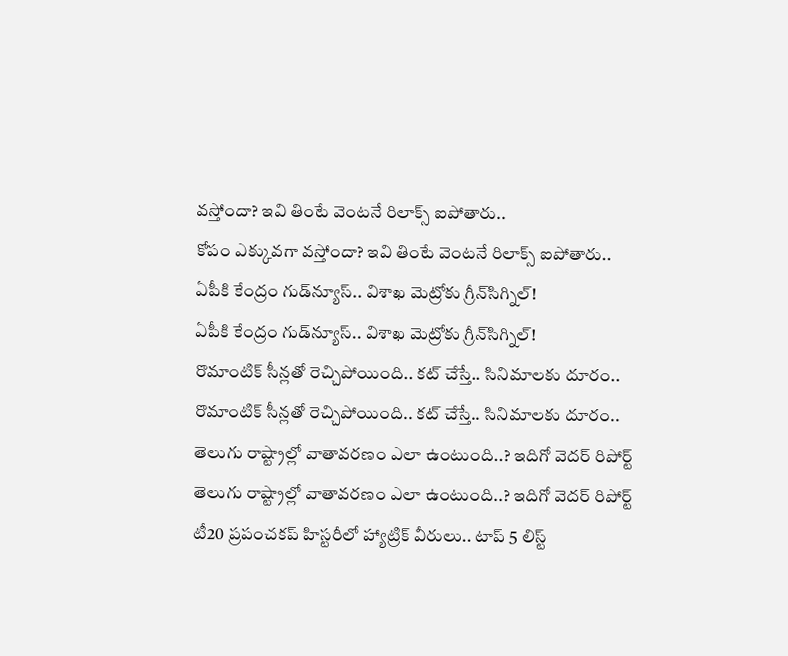వస్తోందా? ఇవి తింటే వెంటనే రిలాక్స్ ఐపోతారు..
కోపం ఎక్కువగా వస్తోందా? ఇవి తింటే వెంటనే రిలాక్స్ ఐపోతారు..
ఏపీకి కేంద్రం గుడ్‌న్యూస్.. విశాఖ మెట్రోకు గ్రీన్‌సిగ్నిల్!
ఏపీకి కేంద్రం గుడ్‌న్యూస్.. విశాఖ మెట్రోకు గ్రీన్‌సిగ్నిల్!
రొమాంటిక్ సీన్లతో రెచ్చిపోయింది.. కట్ చేస్తే.. సినిమాలకు దూరం..
రొమాంటిక్ సీన్లతో రెచ్చిపోయింది.. కట్ చేస్తే.. సినిమాలకు దూరం..
తెలుగు రాష్ట్రాల్లో వాతావరణం ఎలా ఉంటుంది..? ఇదిగో వెదర్ రిపోర్ట్
తెలుగు రాష్ట్రాల్లో వాతావరణం ఎలా ఉంటుంది..? ఇదిగో వెదర్ రిపోర్ట్
టీ20 ప్రపంచకప్ హిస్టరీలో హ్యాట్రిక్ వీరులు.. టాప్ 5 లిస్ట్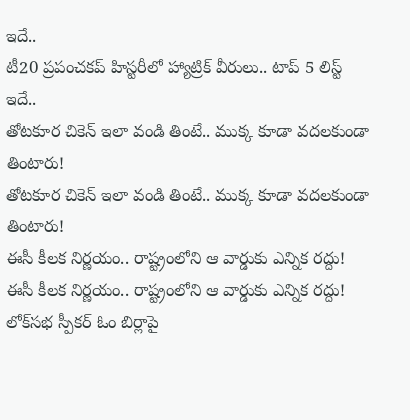ఇదే..
టీ20 ప్రపంచకప్ హిస్టరీలో హ్యాట్రిక్ వీరులు.. టాప్ 5 లిస్ట్ ఇదే..
తోటకూర చికెన్ ఇలా వండి తింటే.. ముక్క కూడా వదలకుండా తింటారు!
తోటకూర చికెన్ ఇలా వండి తింటే.. ముక్క కూడా వదలకుండా తింటారు!
ఈసీ కీలక నిర్ణయం.. రాష్ట్రంలోని ఆ వార్డుకు ఎన్నిక రద్దు!
ఈసీ కీలక నిర్ణయం.. రాష్ట్రంలోని ఆ వార్డుకు ఎన్నిక రద్దు!
లోక్‌సభ స్పీకర్‌ ఓం బిర్లాపై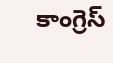కాంగ్రెస్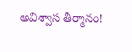అవిశ్వాస తీర్మానం!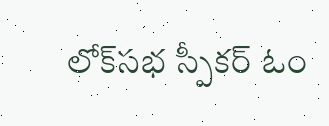లోక్‌సభ స్పీకర్‌ ఓం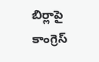బిర్లాపై కాంగ్రెస్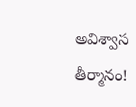అవిశ్వాస తీర్మానం!